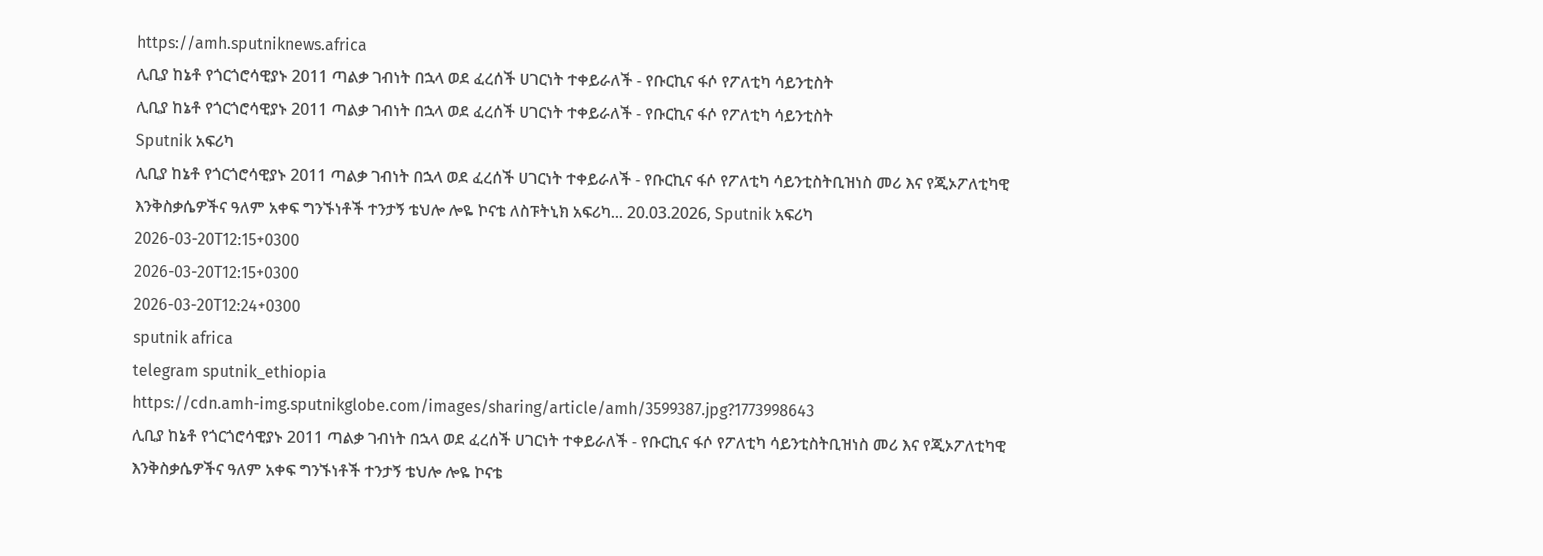https://amh.sputniknews.africa
ሊቢያ ከኔቶ የጎርጎሮሳዊያኑ 2011 ጣልቃ ገብነት በኋላ ወደ ፈረሰች ሀገርነት ተቀይራለች - የቡርኪና ፋሶ የፖለቲካ ሳይንቲስት
ሊቢያ ከኔቶ የጎርጎሮሳዊያኑ 2011 ጣልቃ ገብነት በኋላ ወደ ፈረሰች ሀገርነት ተቀይራለች - የቡርኪና ፋሶ የፖለቲካ ሳይንቲስት
Sputnik አፍሪካ
ሊቢያ ከኔቶ የጎርጎሮሳዊያኑ 2011 ጣልቃ ገብነት በኋላ ወደ ፈረሰች ሀገርነት ተቀይራለች - የቡርኪና ፋሶ የፖለቲካ ሳይንቲስትቢዝነስ መሪ እና የጂኦፖለቲካዊ እንቅስቃሴዎችና ዓለም አቀፍ ግንኙነቶች ተንታኝ ቴህሎ ሎዬ ኮናቴ ለስፑትኒክ አፍሪካ... 20.03.2026, Sputnik አፍሪካ
2026-03-20T12:15+0300
2026-03-20T12:15+0300
2026-03-20T12:24+0300
sputnik africa
telegram sputnik_ethiopia
https://cdn.amh-img.sputnikglobe.com/images/sharing/article/amh/3599387.jpg?1773998643
ሊቢያ ከኔቶ የጎርጎሮሳዊያኑ 2011 ጣልቃ ገብነት በኋላ ወደ ፈረሰች ሀገርነት ተቀይራለች - የቡርኪና ፋሶ የፖለቲካ ሳይንቲስትቢዝነስ መሪ እና የጂኦፖለቲካዊ እንቅስቃሴዎችና ዓለም አቀፍ ግንኙነቶች ተንታኝ ቴህሎ ሎዬ ኮናቴ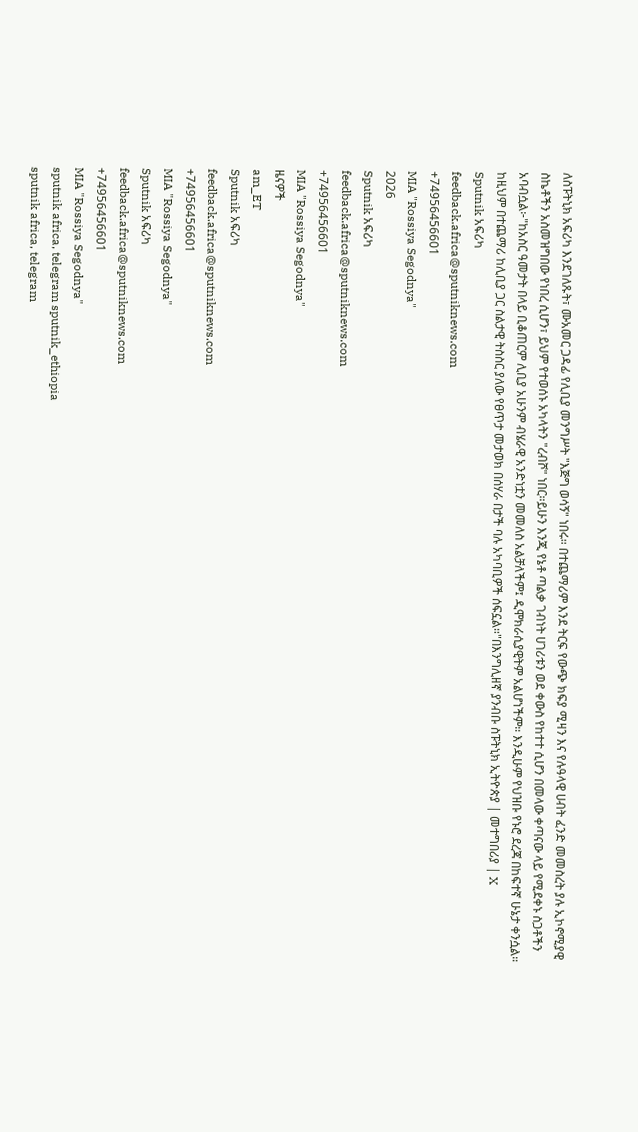ለስፑትኒክ አፍሪካ እንደገለጹት፣ ሙአመር ጋዳፊ የሊቢያ መንግሥት "እጅግ ወሳኝ" ነበሩ። በተጨማሪም እንደ ትርፍ የውጭ ክፍያ ሚዛን እና የሉዓላዊ ሀብት ፈንድ መመስረት ያሉ ኢኮኖሚያዊ ስኬቶችን አስመዝግበው የነበረ ሲሆን፣ ይህም የተወሰኑ አካላትን "ረብሾ" ነበር።ይሁን እንጂ የኔቶ ጣልቃ ገብነት ሀገሪቱን ወደ ቀውስ የከተተ ሲሆን በመላው ቀጣናው ላይ የሚደቀኑ ስጋቶችን አባብሷል፦"ከአስር ዓመታት በላይ ቢቆጠርም ሊቢያ አሁንም ብሄራዊ አንድነቷን መመለስ አልቻለችም፤ ዲሞክራሲያዊትም አልሆነችም። እንዲሁም የህዝቡ የኑሮ ደረጃ በከፍተኛ ሁኔታ ቀንሷል። ከዚህም በተጨማሪ ከሊቢያ ጋር ስልታዊ ትስስር ያለው የፀጥታ መታወክ በሰሃራ በታች ባሉ አካባቢዎች ሰፍኗል።"በእንግሊዘኛ ያንብቡ ስፑትኒክ ኢትዮጵያ | መተግበሪያ | X
Sputnik አፍሪካ
feedback.africa@sputniknews.com
+74956456601
MIA "Rossiya Segodnya"
2026
Sputnik አፍሪካ
feedback.africa@sputniknews.com
+74956456601
MIA "Rossiya Segodnya"
ዜናዎች
am_ET
Sputnik አፍሪካ
feedback.africa@sputniknews.com
+74956456601
MIA "Rossiya Segodnya"
Sputnik አፍሪካ
feedback.africa@sputniknews.com
+74956456601
MIA "Rossiya Segodnya"
sputnik africa, telegram sputnik_ethiopia
sputnik africa, telegram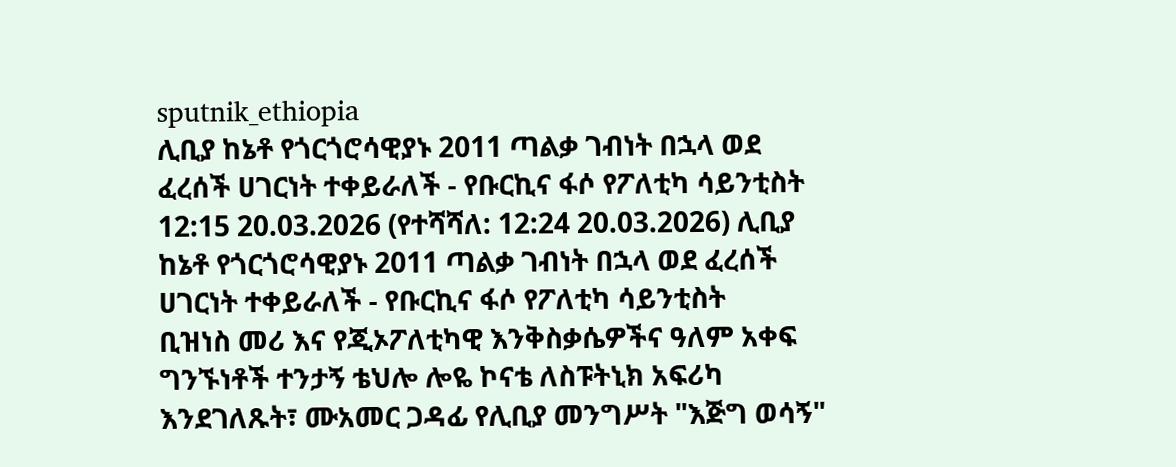sputnik_ethiopia
ሊቢያ ከኔቶ የጎርጎሮሳዊያኑ 2011 ጣልቃ ገብነት በኋላ ወደ ፈረሰች ሀገርነት ተቀይራለች - የቡርኪና ፋሶ የፖለቲካ ሳይንቲስት
12:15 20.03.2026 (የተሻሻለ: 12:24 20.03.2026) ሊቢያ ከኔቶ የጎርጎሮሳዊያኑ 2011 ጣልቃ ገብነት በኋላ ወደ ፈረሰች ሀገርነት ተቀይራለች - የቡርኪና ፋሶ የፖለቲካ ሳይንቲስት
ቢዝነስ መሪ እና የጂኦፖለቲካዊ እንቅስቃሴዎችና ዓለም አቀፍ ግንኙነቶች ተንታኝ ቴህሎ ሎዬ ኮናቴ ለስፑትኒክ አፍሪካ እንደገለጹት፣ ሙአመር ጋዳፊ የሊቢያ መንግሥት "እጅግ ወሳኝ"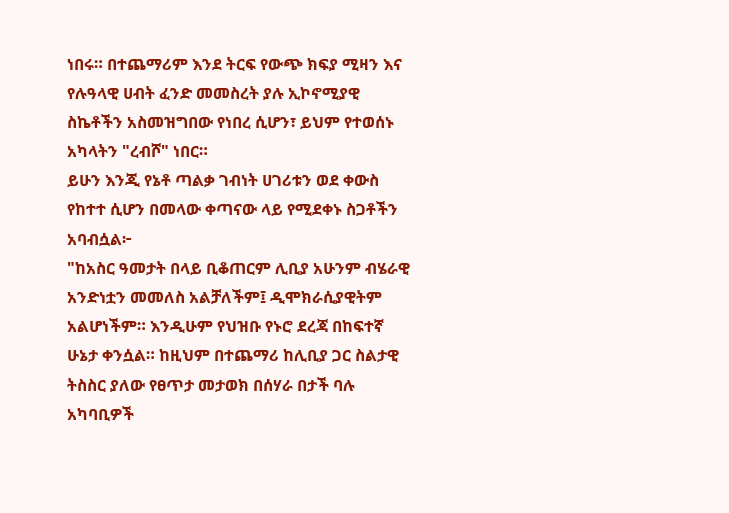ነበሩ። በተጨማሪም እንደ ትርፍ የውጭ ክፍያ ሚዛን እና የሉዓላዊ ሀብት ፈንድ መመስረት ያሉ ኢኮኖሚያዊ ስኬቶችን አስመዝግበው የነበረ ሲሆን፣ ይህም የተወሰኑ አካላትን "ረብሾ" ነበር።
ይሁን እንጂ የኔቶ ጣልቃ ገብነት ሀገሪቱን ወደ ቀውስ የከተተ ሲሆን በመላው ቀጣናው ላይ የሚደቀኑ ስጋቶችን አባብሷል፦
"ከአስር ዓመታት በላይ ቢቆጠርም ሊቢያ አሁንም ብሄራዊ አንድነቷን መመለስ አልቻለችም፤ ዲሞክራሲያዊትም አልሆነችም። እንዲሁም የህዝቡ የኑሮ ደረጃ በከፍተኛ ሁኔታ ቀንሷል። ከዚህም በተጨማሪ ከሊቢያ ጋር ስልታዊ ትስስር ያለው የፀጥታ መታወክ በሰሃራ በታች ባሉ አካባቢዎች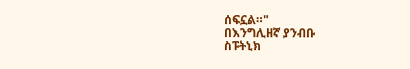ሰፍኗል።"
በእንግሊዘኛ ያንብቡ
ስፑትኒክ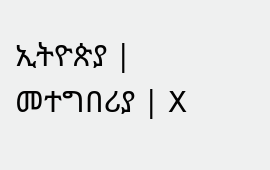ኢትዮጵያ | መተግበሪያ | X